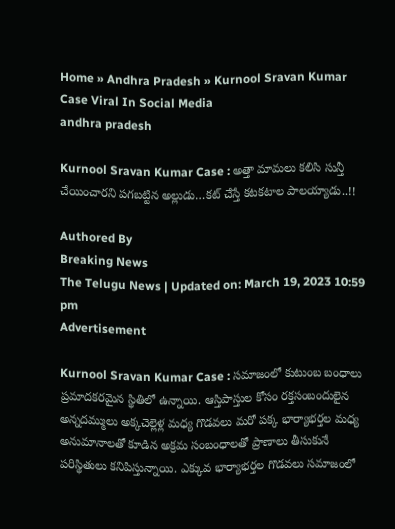Home » Andhra Pradesh » Kurnool Sravan Kumar Case Viral In Social Media
andhra pradesh

Kurnool Sravan Kumar Case : అత్తా మామలు కలిసి సున్తీ చేయించారని పగబట్టిన అల్లుడు…కట్ చేస్తే కటకటాల పాలయ్యాడు..!!

Authored By
Breaking News
The Telugu News | Updated on: March 19, 2023 10:59 pm
Advertisement

Kurnool Sravan Kumar Case : సమాజంలో కుటుంబ బంధాలు ప్రమాదకరమైన స్థితిలో ఉన్నాయి. ఆస్తిపాస్తుల కోసం రక్తసంబందులైన అన్నదమ్ములు అక్కచెల్లెళ్ల మధ్య గొడవలు మరో పక్క భార్యాభర్తల మధ్య అనుమానాలతో కూడిన అక్రమ సంబంధాలతో ప్రాణాలు తీసుకునే పరిస్థితులు కనిపిస్తున్నాయి. ఎక్కువ భార్యాభర్తల గొడవలు సమాజంలో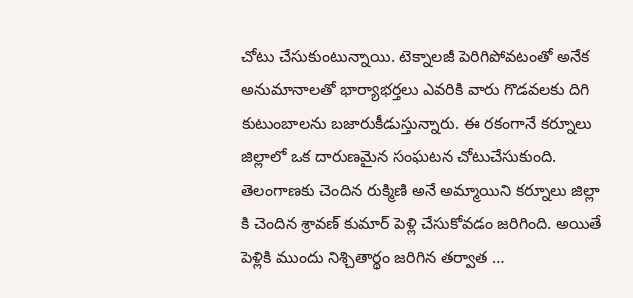చోటు చేసుకుంటున్నాయి. టెక్నాలజీ పెరిగిపోవటంతో అనేక అనుమానాలతో భార్యాభర్తలు ఎవరికి వారు గొడవలకు దిగి కుటుంబాలను బజారుకీడుస్తున్నారు. ఈ రకంగానే కర్నూలు జిల్లాలో ఒక దారుణమైన సంఘటన చోటుచేసుకుంది. తెలంగాణకు చెందిన రుక్మిణి అనే అమ్మాయిని కర్నూలు జిల్లా కి చెందిన శ్రావణ్ కుమార్ పెళ్లి చేసుకోవడం జరిగింది. అయితే పెళ్లికి ముందు నిశ్చితార్థం జరిగిన తర్వాత …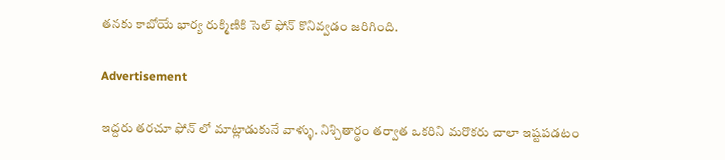తనకు కాబోయే భార్య రుక్మిణికి సెల్ ఫోన్ కొనివ్వడం జరిగింది.

Advertisement

ఇద్దరు తరచూ ఫోన్ లో మాట్లాడుకునే వాళ్ళు. నిశ్చితార్థం తర్వాత ఒకరిని మరొకరు చాలా ఇష్టపడటం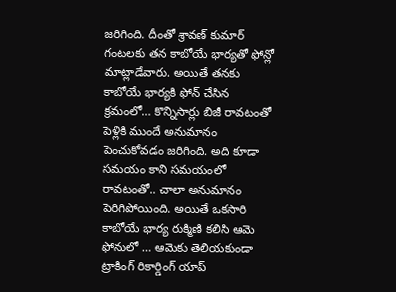జరిగింది. దీంతో శ్రావణ్ కుమార్ గంటలకు తన కాబోయే భార్యతో ఫోన్లో మాట్లాడేవారు. అయితే తనకు కాబోయే భార్యకి ఫోన్ చేసిన క్రమంలో… కొన్నిసార్లు బిజీ రావటంతో పెళ్లికి ముందే అనుమానం పెంచుకోవడం జరిగింది. అది కూడా సమయం కాని సమయంలో రావటంతో.. చాలా అనుమానం పెరిగిపోయింది. అయితే ఒకసారి కాబోయే భార్య రుక్మిణి కలిసి ఆమె ఫోనులో … ఆమెకు తెలియకుండా ట్రాకింగ్ రికార్డింగ్ యాప్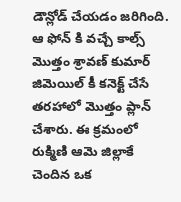డౌన్లోడ్ చేయడం జరిగింది. ఆ ఫోన్ కి వచ్చే కాల్స్ మొత్తం శ్రావణ్ కుమార్ జిమెయిల్ కీ కనెక్ట్ చేసే తరహాలో మొత్తం ప్లాన్ చేశారు. ఈ క్రమంలో రుక్మిణి ఆమె జిల్లాకే చెందిన ఒక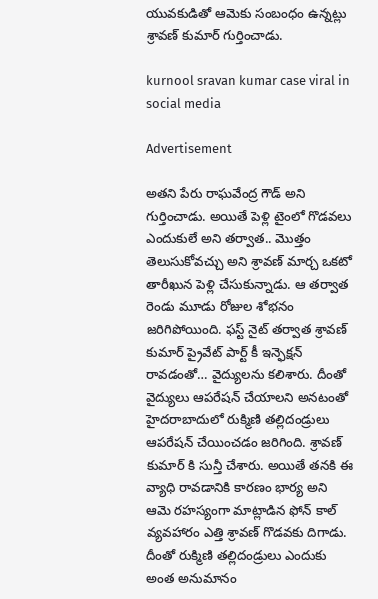యువకుడితో ఆమెకు సంబంధం ఉన్నట్లు శ్రావణ్ కుమార్ గుర్తించాడు.

kurnool sravan kumar case viral in social media

Advertisement

అతని పేరు రాఘవేంద్ర గౌడ్ అని గుర్తించాడు. అయితే పెళ్లి టైంలో గొడవలు ఎందుకులే అని తర్వాత.. మొత్తం తెలుసుకోవచ్చు అని శ్రావణ్ మార్చ ఒకటో తారీఖున పెళ్లి చేసుకున్నాడు. ఆ తర్వాత రెండు మూడు రోజుల శోభనం జరిగిపోయింది. ఫస్ట్ నైట్ తర్వాత శ్రావణ్ కుమార్ ప్రైవేట్ పార్ట్ కీ ఇన్ఫెక్షన్ రావడంతో… వైద్యులను కలిశారు. దీంతో వైద్యులు ఆపరేషన్ చేయాలని అనటంతో హైదరాబాదులో రుక్మిణి తల్లిదండ్రులు ఆపరేషన్ చేయించడం జరిగింది. శ్రావణ్ కుమార్ కి సున్తీ చేశారు. అయితే తనకి ఈ వ్యాధి రావడానికి కారణం భార్య అని ఆమె రహస్యంగా మాట్లాడిన ఫోన్ కాల్ వ్యవహారం ఎత్తి శ్రావణ్ గొడవకు దిగాడు. దీంతో రుక్మిణి తల్లిదండ్రులు ఎందుకు అంత అనుమానం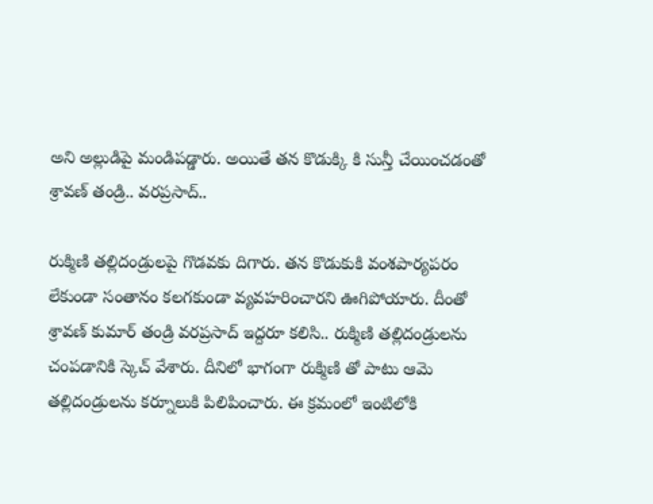అని అల్లుడిపై మండిపడ్డారు. అయితే తన కొడుక్కి కి సున్తీ చేయించడంతో శ్రావణ్ తండ్రి.. వరప్రసాద్..

రుక్మిణి తల్లిదండ్రులపై గొడవకు దిగారు. తన కొడుకుకి వంశపార్యపరం లేకుండా సంతానం కలగకుండా వ్యవహరించారని ఊగిపోయారు. దీంతో శ్రావణ్ కుమార్ తండ్రి వరప్రసాద్ ఇద్దరూ కలిసి.. రుక్మిణి తల్లిదండ్రులను చంపడానికి స్కెచ్ వేశారు. దీనిలో భాగంగా రుక్మిణి తో పాటు ఆమె తల్లిదండ్రులను కర్నూలుకి పిలిపించారు. ఈ క్రమంలో ఇంటిలోకి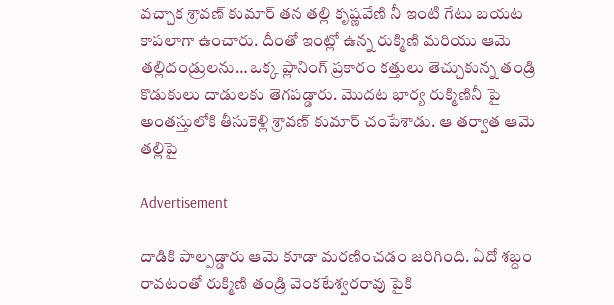వచ్చాక శ్రావణ్ కుమార్ తన తల్లి కృష్ణవేణి నీ ఇంటి గేటు బయట కాపలాగా ఉంచారు. దీంతో ఇంట్లో ఉన్న రుక్మిణి మరియు ఆమె తల్లిదండ్రులను… ఒక్క ప్లానింగ్ ప్రకారం కత్తులు తెచ్చుకున్న తండ్రి కొడుకులు దాడులకు తెగపడ్డారు. మొదట భార్య రుక్మిణినీ పై అంతస్తులోకి తీసుకెళ్లి శ్రావణ్ కుమార్ చంపేశాడు. ఆ తర్వాత ఆమె తల్లిపై

Advertisement

దాడికి పాల్పడ్డారు ఆమె కూడా మరణించడం జరిగింది. ఏదో శబ్దం రావటంతో రుక్మిణి తండ్రి వెంకటేశ్వరరావు పైకి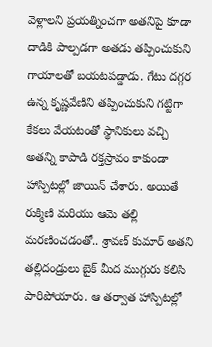వెళ్లాలని ప్రయత్నించగా అతనిపై కూడా దాడికి పాల్పడగా అతడు తప్పించుకుని గాయాలతో బయటపడ్డాడు. గేటు దగ్గర ఉన్న కృష్ణవేణిని తప్పించుకుని గట్టిగా కేకలు వేయటంతో స్థానికులు వచ్చి అతన్ని కాపాడి రక్తస్రావం కాకుండా హాస్పిటల్లో జాయిన్ చేశారు. అయితే రుక్మిణి మరియు ఆమె తల్లి మరణించడంతో.. శ్రావణ్ కుమార్ అతని తల్లిదండ్రులు బైక్ మీద ముగ్గురు కలిసి పారిపోయారు. ఆ తర్వాత హాస్పిటల్లో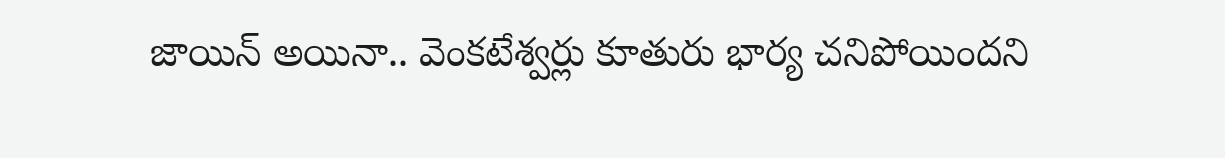జాయిన్ అయినా.. వెంకటేశ్వర్లు కూతురు భార్య చనిపోయిందని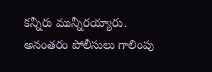కన్నీరు మున్నీరయ్యారు. అనంతరం పోలీసులు గాలింపు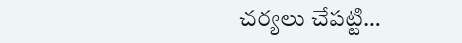చర్యలు చేపట్టి…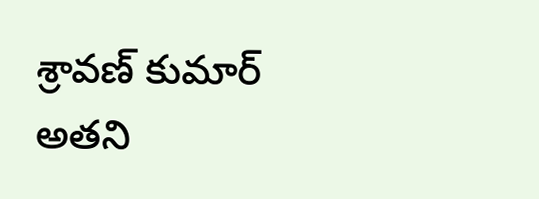శ్రావణ్ కుమార్ అతని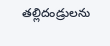తల్లిదండ్రులను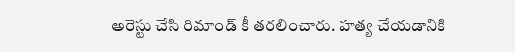అరెస్టు చేసి రిమాండ్ కీ తరలించారు. హత్య చేయడానికి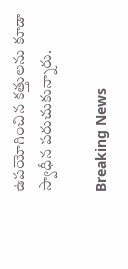ఉపయోగించిన కత్తులను కూడా స్వాధీన పరుచుకున్నారు.

Breaking News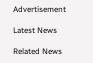Advertisement

Latest News

Related News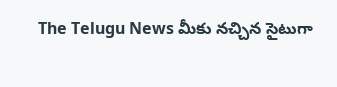The Telugu News మీకు నచ్చిన సైటుగా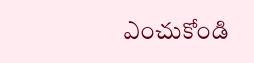ఎంచుకోండి